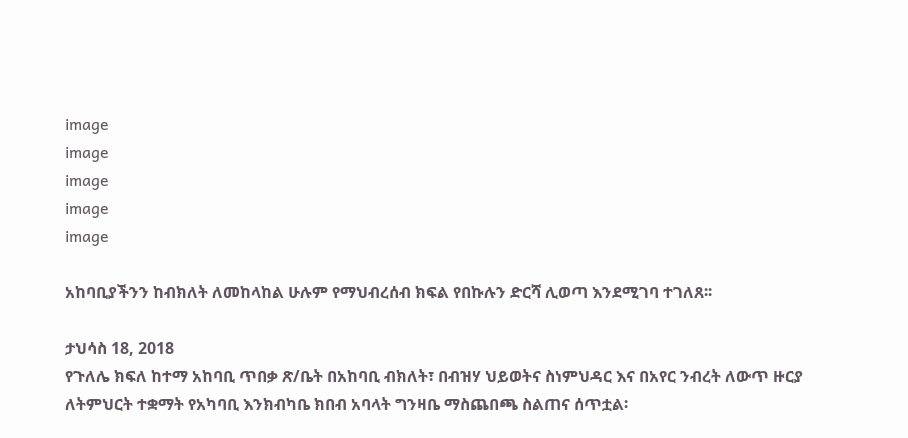image
image
image
image
image

አከባቢያችንን ከብክለት ለመከላከል ሁሉም የማህብረሰብ ክፍል የበኩሉን ድርሻ ሊወጣ እንደሚገባ ተገለጸ፡፡

ታህሳስ 18, 2018
የጉለሌ ክፍለ ከተማ አከባቢ ጥበቃ ጽ/ቤት በአከባቢ ብክለት፣ በብዝሃ ህይወትና ስነምህዳር እና በአየር ንብረት ለውጥ ዙርያ ለትምህርት ተቋማት የአካባቢ እንክብካቤ ክበብ አባላት ግንዛቤ ማስጨበጫ ስልጠና ሰጥቷል፡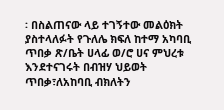፡ በስልጠናው ላይ ተገኝተው መልዕክት ያስተላለፉት የጉለሌ ክፍለ ከተማ አካባቢ ጥበቃ ጽ/ቤት ሀላፊ ወ/ሮ ሀና ምህረቱ እንደተናገሩት በብዝሃ ህይወት ጥበቃ፣ለአከባቢ ብክለትን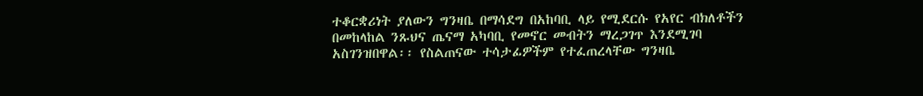ተቆርቋሪነት ያለውን ግንዛቤ በማሳደግ በአከባቢ ላይ የሚደርሱ የአየር ብክለቶችን በመከላከል ንጹህና ጤናማ አካባቢ የመኖር መብትን ማረጋገጥ እንደሚገባ አስገንዝበዋል፡፡ የስልጠናው ተሳታፊዎችም የተፈጠረላቸው ግንዛቤ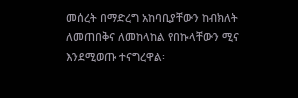መሰረት በማድረግ አከባቢያቸውን ከብክለት ለመጠበቅና ለመከላከል የበኩላቸውን ሚና እንደሚወጡ ተናግረዋል፡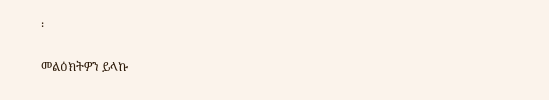፡

መልዕክትዎን ይላኩ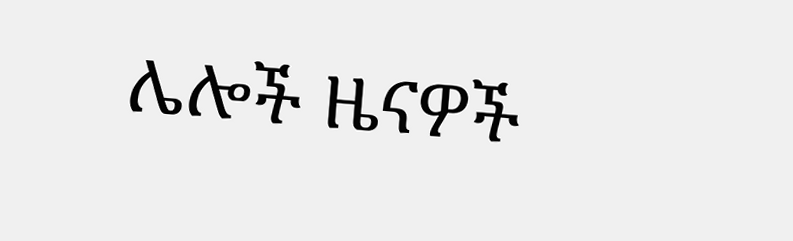ሌሎች ዜናዎች